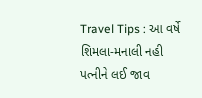Travel Tips : આ વર્ષે શિમલા-મનાલી નહી પત્નીને લઈ જાવ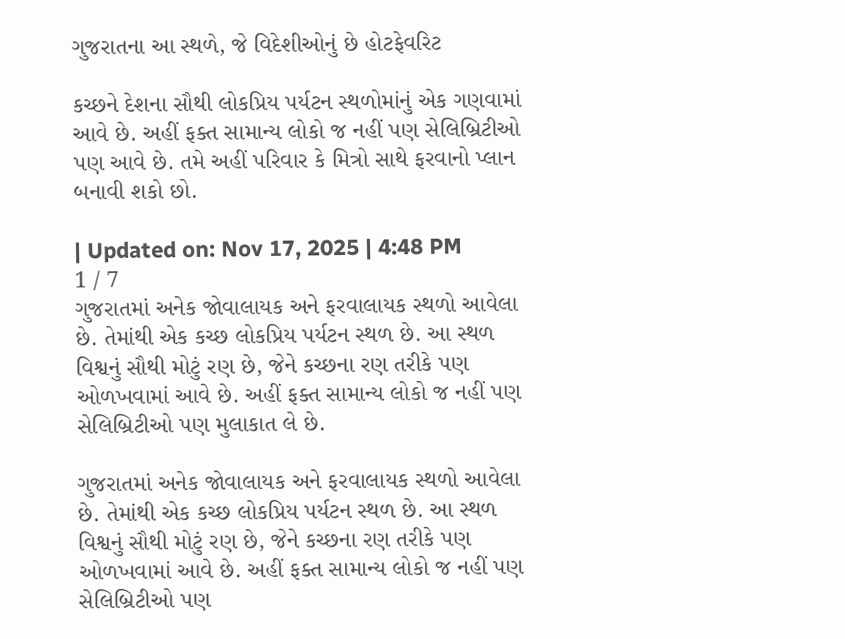ગુજરાતના આ સ્થળે, જે વિદેશીઓનું છે હોટફેવરિટ

કચ્છને દેશના સૌથી લોકપ્રિય પર્યટન સ્થળોમાંનું એક ગણવામાં આવે છે. અહીં ફક્ત સામાન્ય લોકો જ નહીં પણ સેલિબ્રિટીઓ પણ આવે છે. તમે અહીં પરિવાર કે મિત્રો સાથે ફરવાનો પ્લાન બનાવી શકો છો.

| Updated on: Nov 17, 2025 | 4:48 PM
1 / 7
ગુજરાતમાં અનેક જોવાલાયક અને ફરવાલાયક સ્થળો આવેલા છે. તેમાંથી એક કચ્છ લોકપ્રિય પર્યટન સ્થળ છે. આ સ્થળ વિશ્વનું સૌથી મોટું રણ છે, જેને કચ્છના રણ તરીકે પણ ઓળખવામાં આવે છે. અહીં ફક્ત સામાન્ય લોકો જ નહીં પણ સેલિબ્રિટીઓ પણ મુલાકાત લે છે.

ગુજરાતમાં અનેક જોવાલાયક અને ફરવાલાયક સ્થળો આવેલા છે. તેમાંથી એક કચ્છ લોકપ્રિય પર્યટન સ્થળ છે. આ સ્થળ વિશ્વનું સૌથી મોટું રણ છે, જેને કચ્છના રણ તરીકે પણ ઓળખવામાં આવે છે. અહીં ફક્ત સામાન્ય લોકો જ નહીં પણ સેલિબ્રિટીઓ પણ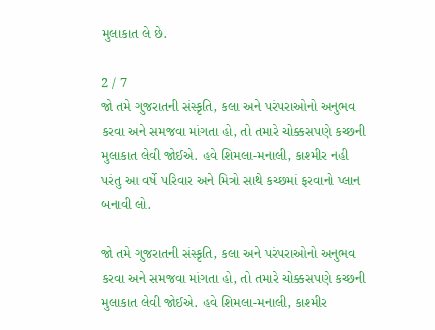મુલાકાત લે છે.

2 / 7
જો તમે ગુજરાતની સંસ્કૃતિ, કલા અને પરંપરાઓનો અનુભવ કરવા અને સમજવા માંગતા હો, તો તમારે ચોક્કસપણે કચ્છની મુલાકાત લેવી જોઈએ. હવે શિમલા-મનાલી, કાશ્મીર નહી પરંતુ આ વર્ષે પરિવાર અને મિત્રો સાથે કચ્છમાં ફરવાનો પ્લાન બનાવી લો.

જો તમે ગુજરાતની સંસ્કૃતિ, કલા અને પરંપરાઓનો અનુભવ કરવા અને સમજવા માંગતા હો, તો તમારે ચોક્કસપણે કચ્છની મુલાકાત લેવી જોઈએ. હવે શિમલા-મનાલી, કાશ્મીર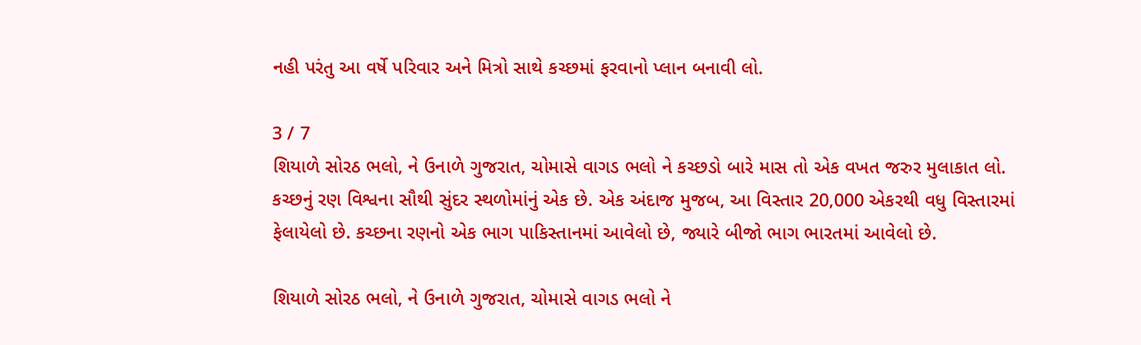નહી પરંતુ આ વર્ષે પરિવાર અને મિત્રો સાથે કચ્છમાં ફરવાનો પ્લાન બનાવી લો.

3 / 7
શિયાળે સોરઠ ભલો, ને ઉનાળે ગુજરાત, ચોમાસે વાગડ ભલો ને કચ્છડો બારે માસ તો એક વખત જરુર મુલાકાત લો. કચ્છનું રણ વિશ્વના સૌથી સુંદર સ્થળોમાંનું એક છે. એક અંદાજ મુજબ, આ વિસ્તાર 20,000 એકરથી વધુ વિસ્તારમાં ફેલાયેલો છે. કચ્છના રણનો એક ભાગ પાકિસ્તાનમાં આવેલો છે, જ્યારે બીજો ભાગ ભારતમાં આવેલો છે.

શિયાળે સોરઠ ભલો, ને ઉનાળે ગુજરાત, ચોમાસે વાગડ ભલો ને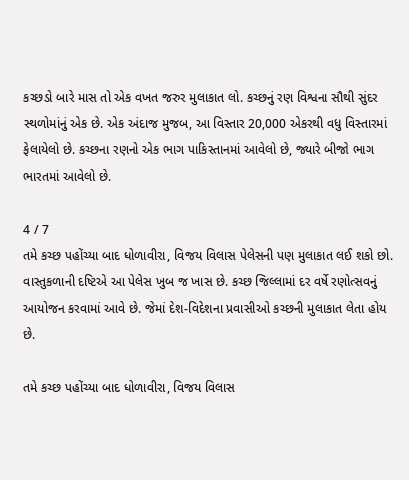કચ્છડો બારે માસ તો એક વખત જરુર મુલાકાત લો. કચ્છનું રણ વિશ્વના સૌથી સુંદર સ્થળોમાંનું એક છે. એક અંદાજ મુજબ, આ વિસ્તાર 20,000 એકરથી વધુ વિસ્તારમાં ફેલાયેલો છે. કચ્છના રણનો એક ભાગ પાકિસ્તાનમાં આવેલો છે, જ્યારે બીજો ભાગ ભારતમાં આવેલો છે.

4 / 7
તમે કચ્છ પહોંચ્યા બાદ ધોળાવીરા, વિજય વિલાસ પેલેસની પણ મુલાકાત લઈ શકો છો. વાસ્તુકળાની દષ્ટિએ આ પેલેસ ખુબ જ ખાસ છે. કચ્છ જિલ્લામાં દર વર્ષે રણોત્સવનું આયોજન કરવામાં આવે છે. જેમાં દેશ-વિદેશના પ્રવાસીઓ કચ્છની મુલાકાત લેતા હોય છે.

તમે કચ્છ પહોંચ્યા બાદ ધોળાવીરા, વિજય વિલાસ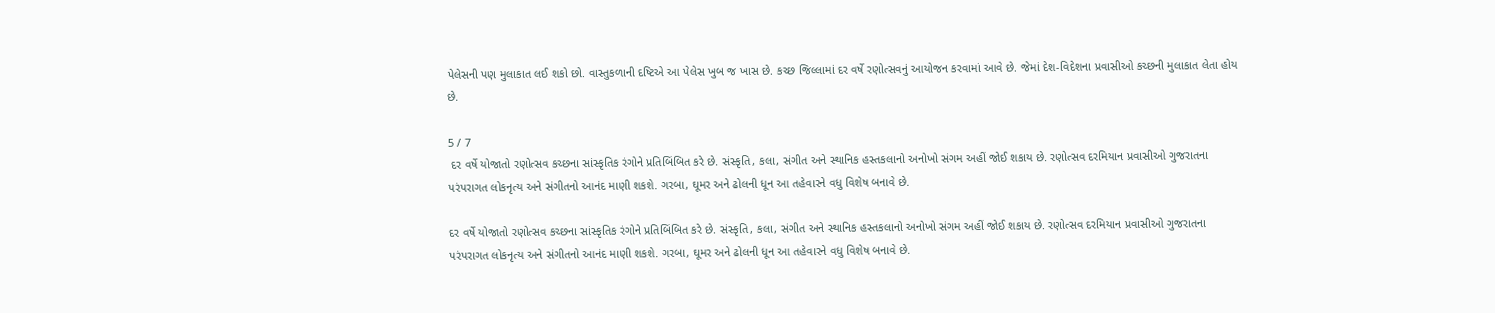પેલેસની પણ મુલાકાત લઈ શકો છો. વાસ્તુકળાની દષ્ટિએ આ પેલેસ ખુબ જ ખાસ છે. કચ્છ જિલ્લામાં દર વર્ષે રણોત્સવનું આયોજન કરવામાં આવે છે. જેમાં દેશ-વિદેશના પ્રવાસીઓ કચ્છની મુલાકાત લેતા હોય છે.

5 / 7
 દર વર્ષે યોજાતો રણોત્સવ કચ્છના સાંસ્કૃતિક રંગોને પ્રતિબિંબિત કરે છે. સંસ્કૃતિ, કલા, સંગીત અને સ્થાનિક હસ્તકલાનો અનોખો સંગમ અહીં જોઈ શકાય છે. રણોત્સવ દરમિયાન પ્રવાસીઓ ગુજરાતના પરંપરાગત લોકનૃત્ય અને સંગીતનો આનંદ માણી શકશે. ગરબા, ઘૂમર અને ઢોલની ધૂન આ તહેવારને વધુ વિશેષ બનાવે છે.

દર વર્ષે યોજાતો રણોત્સવ કચ્છના સાંસ્કૃતિક રંગોને પ્રતિબિંબિત કરે છે. સંસ્કૃતિ, કલા, સંગીત અને સ્થાનિક હસ્તકલાનો અનોખો સંગમ અહીં જોઈ શકાય છે. રણોત્સવ દરમિયાન પ્રવાસીઓ ગુજરાતના પરંપરાગત લોકનૃત્ય અને સંગીતનો આનંદ માણી શકશે. ગરબા, ઘૂમર અને ઢોલની ધૂન આ તહેવારને વધુ વિશેષ બનાવે છે.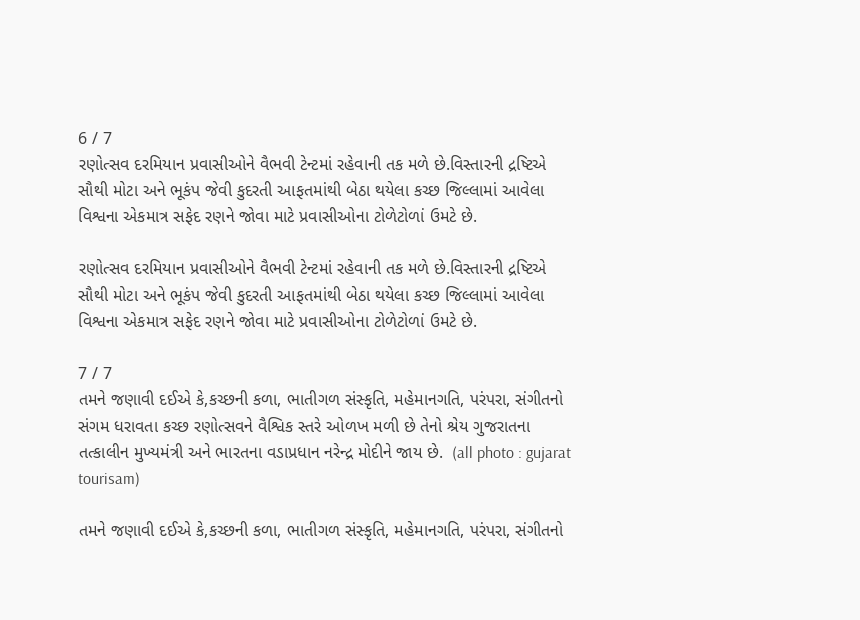6 / 7
રણોત્સવ દરમિયાન પ્રવાસીઓને વૈભવી ટેન્ટમાં રહેવાની તક મળે છે.વિસ્તારની દ્રષ્ટિએ સૌથી મોટા અને ભૂકંપ જેવી કુદરતી આફતમાંથી બેઠા થયેલા કચ્છ જિલ્લામાં આવેલા વિશ્વના એકમાત્ર સફેદ રણને જોવા માટે પ્રવાસીઓના ટોળેટોળાં ઉમટે છે.

રણોત્સવ દરમિયાન પ્રવાસીઓને વૈભવી ટેન્ટમાં રહેવાની તક મળે છે.વિસ્તારની દ્રષ્ટિએ સૌથી મોટા અને ભૂકંપ જેવી કુદરતી આફતમાંથી બેઠા થયેલા કચ્છ જિલ્લામાં આવેલા વિશ્વના એકમાત્ર સફેદ રણને જોવા માટે પ્રવાસીઓના ટોળેટોળાં ઉમટે છે.

7 / 7
તમને જણાવી દઈએ કે,કચ્છની કળા, ભાતીગળ સંસ્કૃતિ, મહેમાનગતિ, પરંપરા, સંગીતનો સંગમ ધરાવતા કચ્છ રણોત્સવને વૈશ્વિક સ્તરે ઓળખ મળી છે તેનો શ્રેય ગુજરાતના તત્કાલીન મુખ્યમંત્રી અને ભારતના વડાપ્રધાન નરેન્દ્ર મોદીને જાય છે.  (all photo : gujarat tourisam)

તમને જણાવી દઈએ કે,કચ્છની કળા, ભાતીગળ સંસ્કૃતિ, મહેમાનગતિ, પરંપરા, સંગીતનો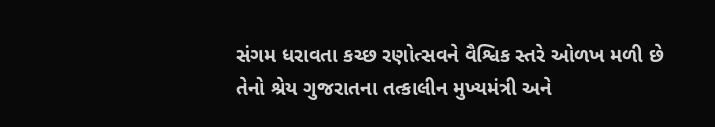સંગમ ધરાવતા કચ્છ રણોત્સવને વૈશ્વિક સ્તરે ઓળખ મળી છે તેનો શ્રેય ગુજરાતના તત્કાલીન મુખ્યમંત્રી અને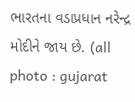ભારતના વડાપ્રધાન નરેન્દ્ર મોદીને જાય છે. (all photo : gujarat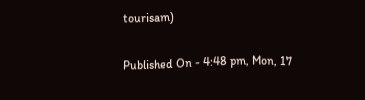tourisam)

Published On - 4:48 pm, Mon, 17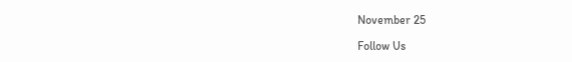November 25

Follow Us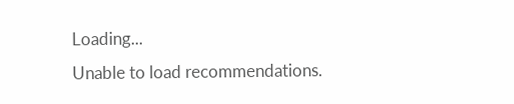Loading...
Unable to load recommendations.